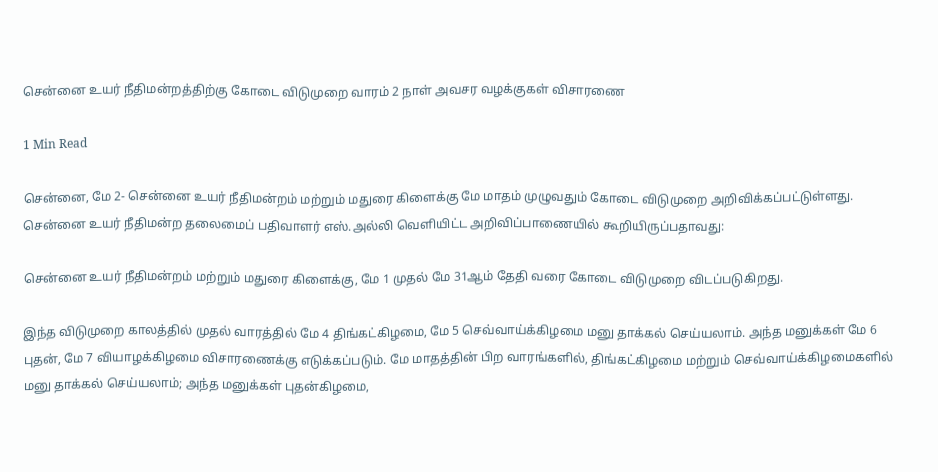சென்னை உயர் நீதிமன்றத்திற்கு கோடை விடுமுறை வாரம் 2 நாள் அவசர வழக்குகள் விசாரணை

1 Min Read

சென்னை, மே 2- சென்னை உயர் நீதிமன்றம் மற்றும் மதுரை கிளைக்கு மே மாதம் முழுவதும் கோடை விடுமுறை அறிவிக்கப்பட்டுள்ளது. சென்னை உயர் நீதிமன்ற தலைமைப் பதிவாளர் எஸ்.அல்லி வெளியிட்ட அறிவிப்பாணையில் கூறியிருப்பதாவது:

சென்னை உயர் நீதிமன்றம் மற்றும் மதுரை கிளைக்கு, மே 1 முதல் மே 31ஆம் தேதி வரை கோடை விடுமுறை விடப்படுகிறது.

இந்த விடுமுறை காலத்தில் முதல் வாரத்தில் மே 4 திங்கட்கிழமை, மே 5 செவ்வாய்க்கிழமை மனு தாக்கல் செய்யலாம். அந்த மனுக்கள் மே 6 புதன், மே 7 வியாழக்கிழமை விசாரணைக்கு எடுக்கப்படும். மே மாதத்தின் பிற வாரங்களில், திங்கட்கிழமை மற்றும் செவ்வாய்க்கிழமைகளில் மனு தாக்கல் செய்யலாம்; அந்த மனுக்கள் புதன்கிழமை,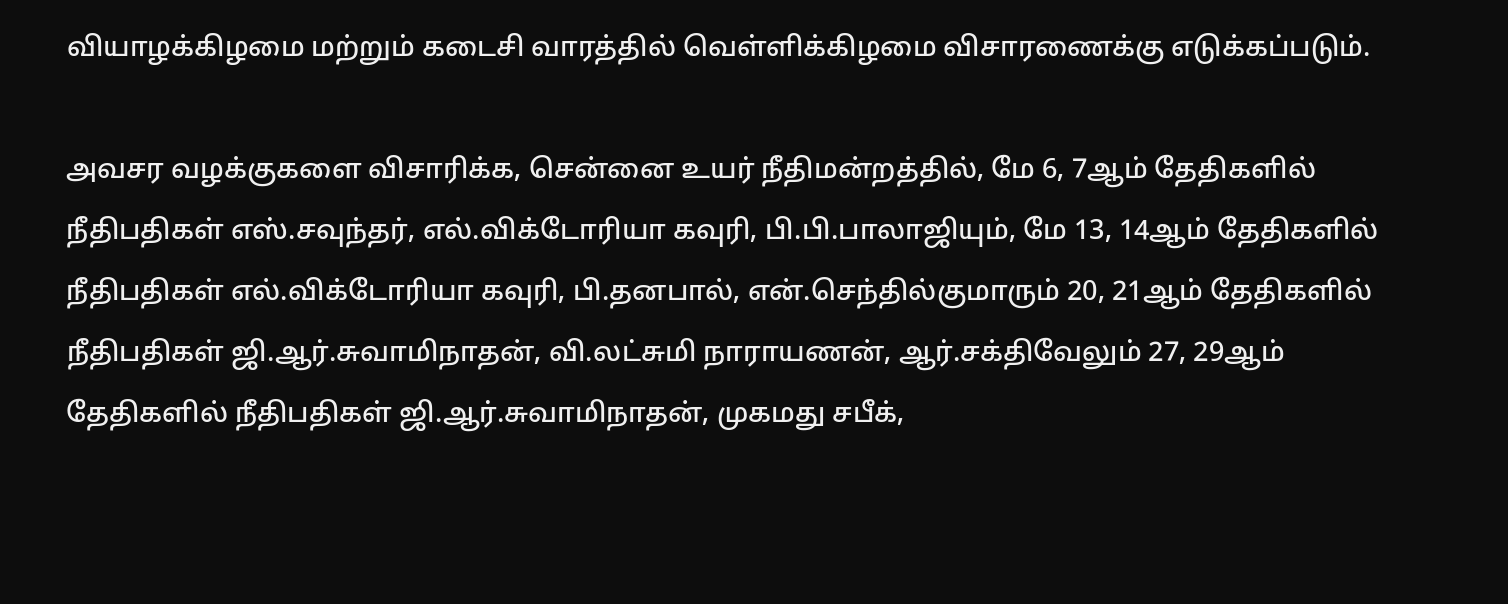வியாழக்கிழமை மற்றும் கடைசி வாரத்தில் வெள்ளிக்கிழமை விசாரணைக்கு எடுக்கப்படும்.

அவசர வழக்குகளை விசாரிக்க, சென்னை உயர் நீதிமன்றத்தில், மே 6, 7ஆம் தேதிகளில் நீதிபதிகள் எஸ்.சவுந்தர், எல்.விக்டோரியா கவுரி, பி.பி.பாலாஜியும், மே 13, 14ஆம் தேதிகளில் நீதிபதிகள் எல்.விக்டோரியா கவுரி, பி.தனபால், என்.செந்தில்குமாரும் 20, 21ஆம் தேதிகளில் நீதிபதிகள் ஜி.ஆர்.சுவாமிநாதன், வி.லட்சுமி நாராயணன், ஆர்.சக்திவேலும் 27, 29ஆம் தேதிகளில் நீதிபதிகள் ஜி.ஆர்.சுவாமிநாதன், முகமது சபீக்,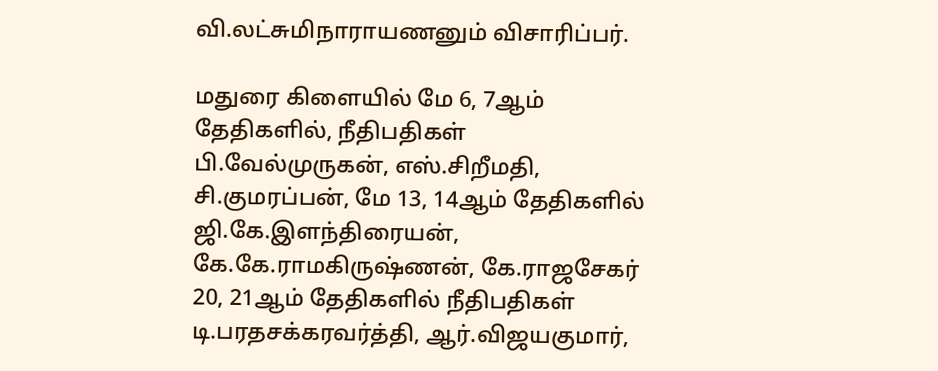வி.லட்சுமிநாராயணனும் விசாரிப்பர்.

மதுரை கிளையில் மே 6, 7ஆம் தேதிகளில், நீதிபதிகள் பி.வேல்முருகன், எஸ்.சிறீமதி, சி.குமரப்பன், மே 13, 14ஆம் தேதிகளில் ஜி.கே.இளந்திரையன், கே.கே.ராமகிருஷ்ணன், கே.ராஜசேகர் 20, 21ஆம் தேதிகளில் நீதிபதிகள் டி.பரதசக்கரவர்த்தி, ஆர்.விஜயகுமார்,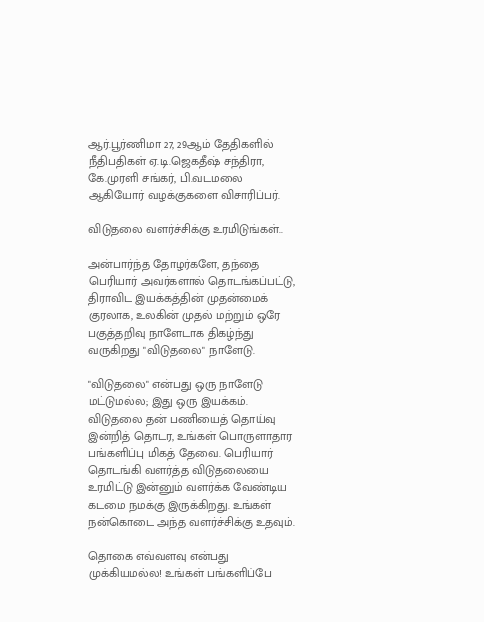ஆர்.பூர்ணிமா 27, 29ஆம் தேதிகளில் நீதிபதிகள் ஏ.டி.ஜெகதீஷ் சந்திரா, கே.முரளி சங்கர், பி.வடமலை ஆகியோர் வழக்குகளை விசாரிப்பர்.

விடுதலை வளர்ச்சிக்கு உரமிடுங்கள்..

அன்பார்ந்த தோழர்களே, தந்தை பெரியார் அவர்களால் தொடங்கப்பட்டு, திராவிட இயக்கத்தின் முதன்மைக் குரலாக, உலகின் முதல் மற்றும் ஒரே பகுத்தறிவு நாளேடாக திகழ்ந்து வருகிறது "விடுதலை" நாளேடு.

"விடுதலை" என்பது ஒரு நாளேடு மட்டுமல்ல; இது ஒரு இயக்கம். விடுதலை தன் பணியைத் தொய்வு இன்றித் தொடர, உங்கள் பொருளாதார பங்களிப்பு மிகத் தேவை. பெரியார் தொடங்கி வளர்த்த விடுதலையை உரமிட்டு இன்னும் வளர்க்க வேண்டிய கடமை நமக்கு இருக்கிறது. உங்கள் நன்கொடை அந்த வளர்ச்சிக்கு உதவும்.

தொகை எவ்வளவு என்பது முக்கியமல்ல! உங்கள் பங்களிப்பே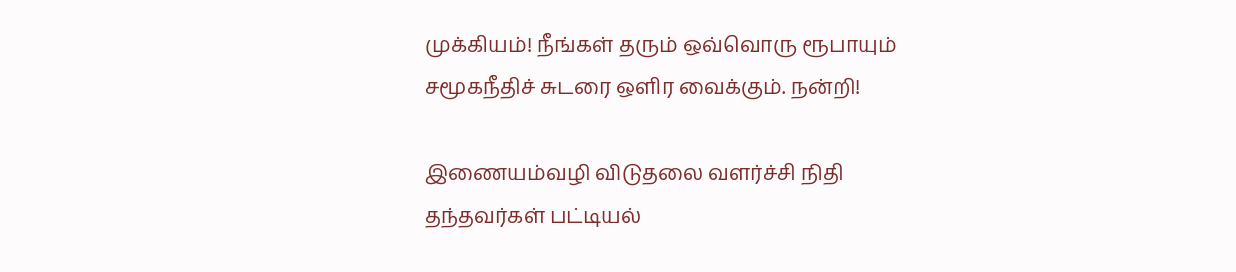முக்கியம்! நீங்கள் தரும் ஒவ்வொரு ரூபாயும் சமூகநீதிச் சுடரை ஒளிர வைக்கும். நன்றி!

இணையம்வழி விடுதலை வளர்ச்சி நிதி தந்தவர்கள் பட்டியல்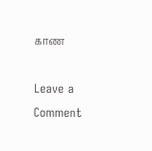காண

Leave a Comment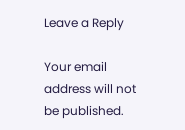Leave a Reply

Your email address will not be published.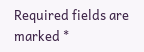Required fields are marked *